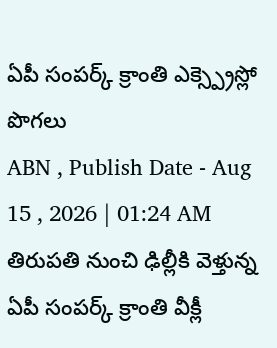ఏపీ సంపర్క్ క్రాంతి ఎక్స్ప్రెస్లో పొగలు
ABN , Publish Date - Aug 15 , 2026 | 01:24 AM
తిరుపతి నుంచి ఢిల్లీకి వెళ్తున్న ఏపీ సంపర్క్ క్రాంతి వీక్లీ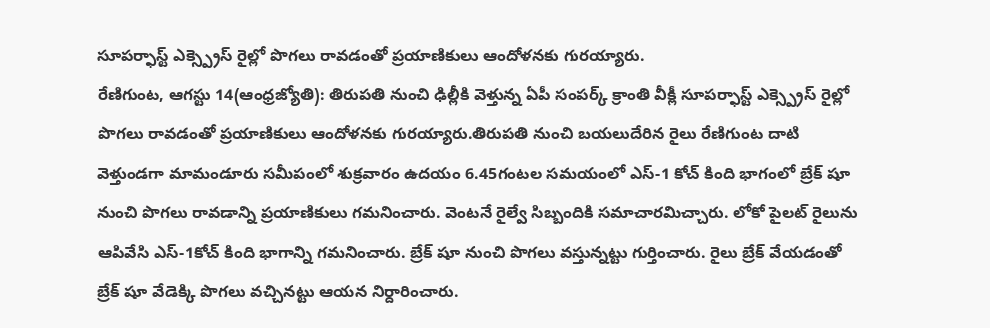సూపర్ఫాస్ట్ ఎక్స్ప్రెస్ రైల్లో పొగలు రావడంతో ప్రయాణికులు ఆందోళనకు గురయ్యారు.
రేణిగుంట, ఆగస్టు 14(ఆంధ్రజ్యోతి): తిరుపతి నుంచి ఢిల్లీకి వెళ్తున్న ఏపీ సంపర్క్ క్రాంతి వీక్లీ సూపర్ఫాస్ట్ ఎక్స్ప్రెస్ రైల్లో పొగలు రావడంతో ప్రయాణికులు ఆందోళనకు గురయ్యారు.తిరుపతి నుంచి బయలుదేరిన రైలు రేణిగుంట దాటి వెళ్తుండగా మామండూరు సమీపంలో శుక్రవారం ఉదయం 6.45గంటల సమయంలో ఎస్-1 కోచ్ కింది భాగంలో బ్రేక్ షూ నుంచి పొగలు రావడాన్ని ప్రయాణికులు గమనించారు. వెంటనే రైల్వే సిబ్బందికి సమాచారమిచ్చారు. లోకో పైలట్ రైలును ఆపివేసి ఎస్-1కోచ్ కింది భాగాన్ని గమనించారు. బ్రేక్ షూ నుంచి పొగలు వస్తున్నట్టు గుర్తించారు. రైలు బ్రేక్ వేయడంతో బ్రేక్ షూ వేడెక్కి పొగలు వచ్చినట్టు ఆయన నిర్దారించారు.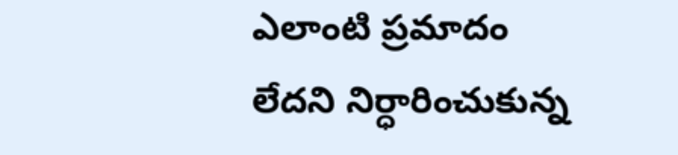ఎలాంటి ప్రమాదం లేదని నిర్ధారించుకున్న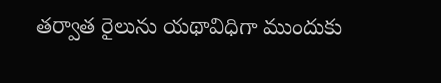తర్వాత రైలును యథావిధిగా ముందుకు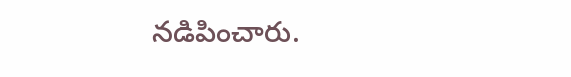నడిపించారు.